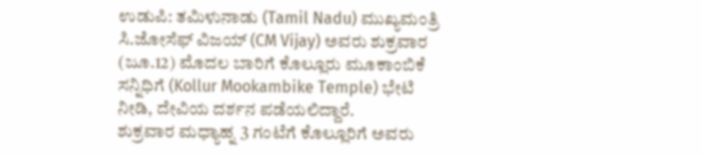ಉಡುಪಿ: ತಮಿಳುನಾಡು (Tamil Nadu) ಮುಖ್ಯಮಂತ್ರಿ ಸಿ.ಜೋಸೆಫ್ ವಿಜಯ್ (CM Vijay) ಅವರು ಶುಕ್ರವಾರ (ಜೂ.12) ಮೊದಲ ಬಾರಿಗೆ ಕೊಲ್ಲೂರು ಮೂಕಾಂಬಿಕೆ ಸನ್ನಿಧಿಗೆ (Kollur Mookambike Temple) ಭೇಟಿ ನೀಡಿ, ದೇವಿಯ ದರ್ಶನ ಪಡೆಯಲಿದ್ದಾರೆ.
ಶುಕ್ರವಾರ ಮಧ್ಯಾಹ್ನ 3 ಗಂಟೆಗೆ ಕೊಲ್ಲೂರಿಗೆ ಅವರು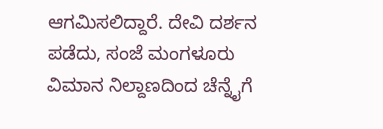ಆಗಮಿಸಲಿದ್ದಾರೆ. ದೇವಿ ದರ್ಶನ ಪಡೆದು, ಸಂಜೆ ಮಂಗಳೂರು ವಿಮಾನ ನಿಲ್ದಾಣದಿಂದ ಚೆನ್ನೈಗೆ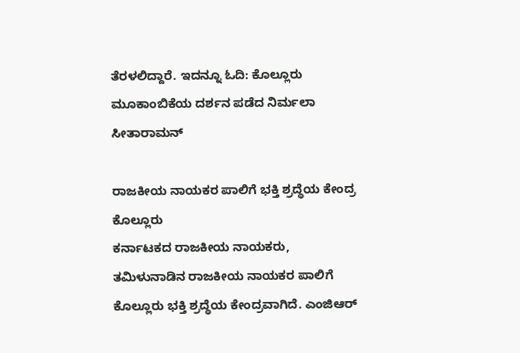ತೆರಳಲಿದ್ದಾರೆ. ಇದನ್ನೂ ಓದಿ: ಕೊಲ್ಲೂರು ಮೂಕಾಂಬಿಕೆಯ ದರ್ಶನ ಪಡೆದ ನಿರ್ಮಲಾ ಸೀತಾರಾಮನ್

ರಾಜಕೀಯ ನಾಯಕರ ಪಾಲಿಗೆ ಭಕ್ತಿ ಶ್ರದ್ಧೆಯ ಕೇಂದ್ರ ಕೊಲ್ಲೂರು
ಕರ್ನಾಟಕದ ರಾಜಕೀಯ ನಾಯಕರು, ತಮಿಳುನಾಡಿನ ರಾಜಕೀಯ ನಾಯಕರ ಪಾಲಿಗೆ ಕೊಲ್ಲೂರು ಭಕ್ತಿ ಶ್ರದ್ಧೆಯ ಕೇಂದ್ರವಾಗಿದೆ. ಎಂಜಿಆರ್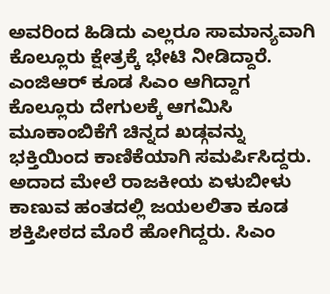ಅವರಿಂದ ಹಿಡಿದು ಎಲ್ಲರೂ ಸಾಮಾನ್ಯವಾಗಿ ಕೊಲ್ಲೂರು ಕ್ಷೇತ್ರಕ್ಕೆ ಭೇಟಿ ನೀಡಿದ್ದಾರೆ.
ಎಂಜಿಆರ್ ಕೂಡ ಸಿಎಂ ಆಗಿದ್ದಾಗ ಕೊಲ್ಲೂರು ದೇಗುಲಕ್ಕೆ ಆಗಮಿಸಿ ಮೂಕಾಂಬಿಕೆಗೆ ಚಿನ್ನದ ಖಡ್ಗವನ್ನು ಭಕ್ತಿಯಿಂದ ಕಾಣಿಕೆಯಾಗಿ ಸಮರ್ಪಿಸಿದ್ದರು. ಅದಾದ ಮೇಲೆ ರಾಜಕೀಯ ಏಳುಬೀಳು ಕಾಣುವ ಹಂತದಲ್ಲಿ ಜಯಲಲಿತಾ ಕೂಡ ಶಕ್ತಿಪೀಠದ ಮೊರೆ ಹೋಗಿದ್ದರು. ಸಿಎಂ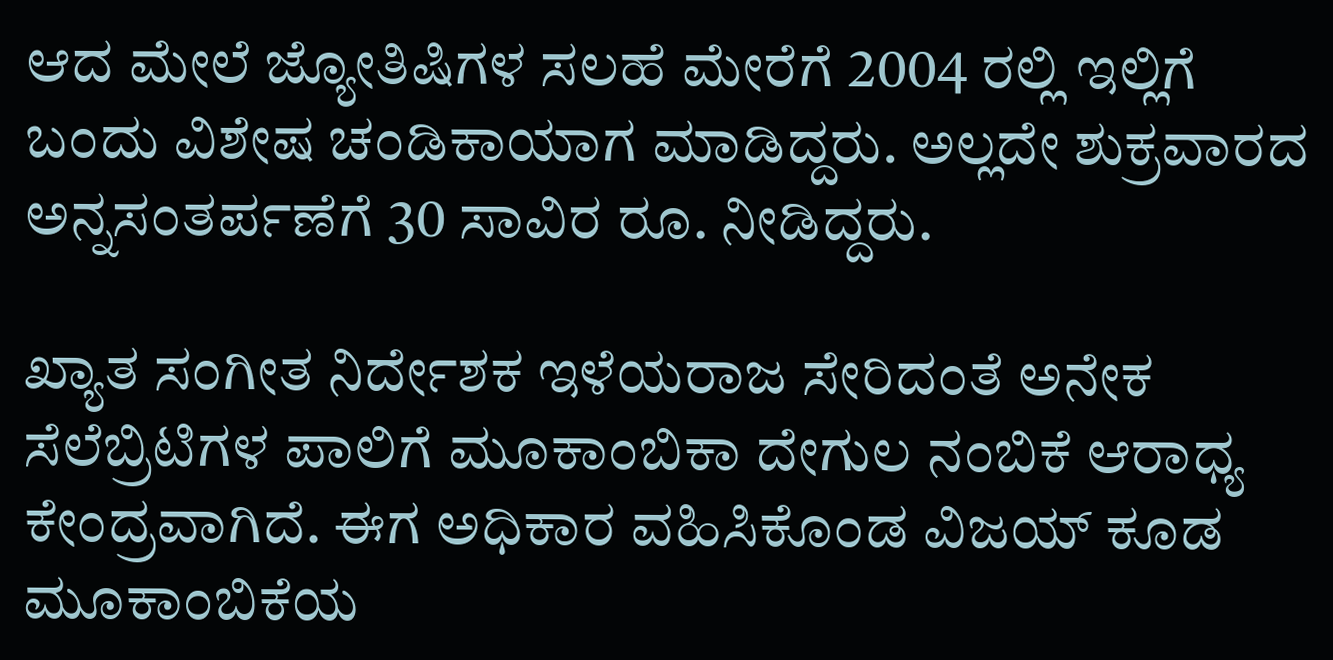ಆದ ಮೇಲೆ ಜ್ಯೋತಿಷಿಗಳ ಸಲಹೆ ಮೇರೆಗೆ 2004 ರಲ್ಲಿ ಇಲ್ಲಿಗೆ ಬಂದು ವಿಶೇಷ ಚಂಡಿಕಾಯಾಗ ಮಾಡಿದ್ದರು. ಅಲ್ಲದೇ ಶುಕ್ರವಾರದ ಅನ್ನಸಂತರ್ಪಣೆಗೆ 30 ಸಾವಿರ ರೂ. ನೀಡಿದ್ದರು.

ಖ್ಯಾತ ಸಂಗೀತ ನಿರ್ದೇಶಕ ಇಳೆಯರಾಜ ಸೇರಿದಂತೆ ಅನೇಕ ಸೆಲೆಬ್ರಿಟಿಗಳ ಪಾಲಿಗೆ ಮೂಕಾಂಬಿಕಾ ದೇಗುಲ ನಂಬಿಕೆ ಆರಾಧ್ಯ ಕೇಂದ್ರವಾಗಿದೆ. ಈಗ ಅಧಿಕಾರ ವಹಿಸಿಕೊಂಡ ವಿಜಯ್ ಕೂಡ ಮೂಕಾಂಬಿಕೆಯ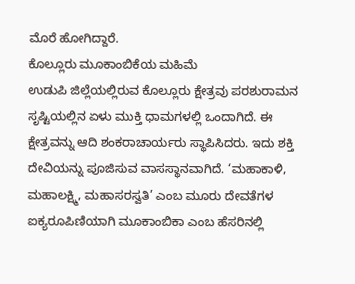ಮೊರೆ ಹೋಗಿದ್ದಾರೆ.
ಕೊಲ್ಲೂರು ಮೂಕಾಂಬಿಕೆಯ ಮಹಿಮೆ
ಉಡುಪಿ ಜಿಲ್ಲೆಯಲ್ಲಿರುವ ಕೊಲ್ಲೂರು ಕ್ಷೇತ್ರವು ಪರಶುರಾಮನ ಸೃಷ್ಟಿಯಲ್ಲಿನ ಏಳು ಮುಕ್ತಿ ಧಾಮಗಳಲ್ಲಿ ಒಂದಾಗಿದೆ. ಈ ಕ್ಷೇತ್ರವನ್ನು ಆದಿ ಶಂಕರಾಚಾರ್ಯರು ಸ್ಥಾಪಿಸಿದರು. ಇದು ಶಕ್ತಿ ದೇವಿಯನ್ನು ಪೂಜಿಸುವ ವಾಸಸ್ಥಾನವಾಗಿದೆ. ‘ಮಹಾಕಾಳಿ, ಮಹಾಲಕ್ಷ್ಮಿ, ಮಹಾಸರಸ್ವತಿ’ ಎಂಬ ಮೂರು ದೇವತೆಗಳ ಐಕ್ಯರೂಪಿಣಿಯಾಗಿ ಮೂಕಾಂಬಿಕಾ ಎಂಬ ಹೆಸರಿನಲ್ಲಿ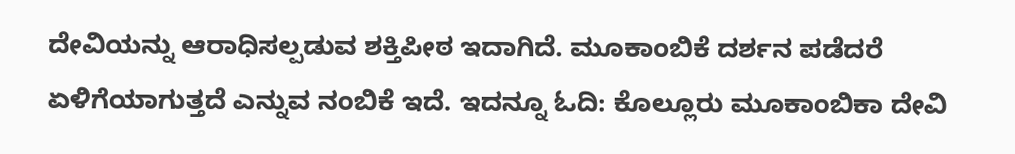ದೇವಿಯನ್ನು ಆರಾಧಿಸಲ್ಪಡುವ ಶಕ್ತಿಪೀಠ ಇದಾಗಿದೆ. ಮೂಕಾಂಬಿಕೆ ದರ್ಶನ ಪಡೆದರೆ ಏಳಿಗೆಯಾಗುತ್ತದೆ ಎನ್ನುವ ನಂಬಿಕೆ ಇದೆ. ಇದನ್ನೂ ಓದಿ: ಕೊಲ್ಲೂರು ಮೂಕಾಂಬಿಕಾ ದೇವಿ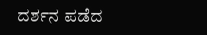ದರ್ಶನ ಪಡೆದ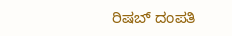ರಿಷಬ್ ದಂಪತಿ